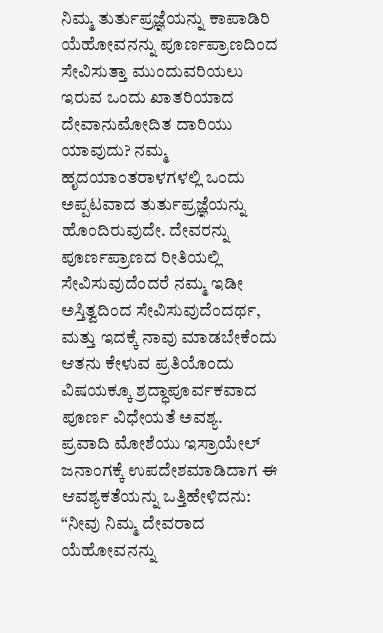ನಿಮ್ಮ ತುರ್ತುಪ್ರಜ್ಞೆಯನ್ನು ಕಾಪಾಡಿರಿ
ಯೆಹೋವನನ್ನು ಪೂರ್ಣಪ್ರಾಣದಿಂದ ಸೇವಿಸುತ್ತಾ ಮುಂದುವರಿಯಲು ಇರುವ ಒಂದು ಖಾತರಿಯಾದ ದೇವಾನುಮೋದಿತ ದಾರಿಯು ಯಾವುದು? ನಮ್ಮ ಹೃದಯಾಂತರಾಳಗಳಲ್ಲಿ ಒಂದು ಅಪ್ಪಟವಾದ ತುರ್ತುಪ್ರಜ್ಞೆಯನ್ನು ಹೊಂದಿರುವುದೇ. ದೇವರನ್ನು ಪೂರ್ಣಪ್ರಾಣದ ರೀತಿಯಲ್ಲಿ ಸೇವಿಸುವುದೆಂದರೆ ನಮ್ಮ ಇಡೀ ಅಸ್ತಿತ್ವದಿಂದ ಸೇವಿಸುವುದೆಂದರ್ಥ, ಮತ್ತು ಇದಕ್ಕೆ ನಾವು ಮಾಡಬೇಕೆಂದು ಆತನು ಕೇಳುವ ಪ್ರತಿಯೊಂದು ವಿಷಯಕ್ಕೂ ಶ್ರದ್ಧಾಪೂರ್ವಕವಾದ ಪೂರ್ಣ ವಿಧೇಯತೆ ಅವಶ್ಯ.
ಪ್ರವಾದಿ ಮೋಶೆಯು ಇಸ್ರಾಯೇಲ್ ಜನಾಂಗಕ್ಕೆ ಉಪದೇಶಮಾಡಿದಾಗ ಈ ಆವಶ್ಯಕತೆಯನ್ನು ಒತ್ತಿಹೇಳಿದನು: “ನೀವು ನಿಮ್ಮ ದೇವರಾದ ಯೆಹೋವನನ್ನು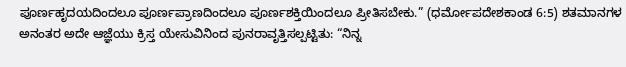ಪೂರ್ಣಹೃದಯದಿಂದಲೂ ಪೂರ್ಣಪ್ರಾಣದಿಂದಲೂ ಪೂರ್ಣಶಕ್ತಿಯಿಂದಲೂ ಪ್ರೀತಿಸಬೇಕು.” (ಧರ್ಮೋಪದೇಶಕಾಂಡ 6:5) ಶತಮಾನಗಳ ಅನಂತರ ಅದೇ ಆಜ್ಞೆಯು ಕ್ರಿಸ್ತ ಯೇಸುವಿನಿಂದ ಪುನರಾವೃತ್ತಿಸಲ್ಪಟ್ಟಿತು: “ನಿನ್ನ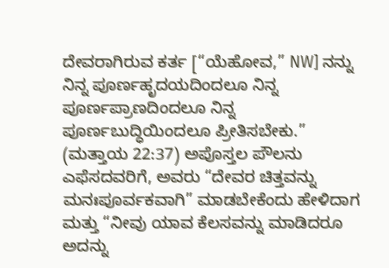ದೇವರಾಗಿರುವ ಕರ್ತ [“ಯೆಹೋವ,” NW] ನನ್ನು ನಿನ್ನ ಪೂರ್ಣಹೃದಯದಿಂದಲೂ ನಿನ್ನ ಪೂರ್ಣಪ್ರಾಣದಿಂದಲೂ ನಿನ್ನ ಪೂರ್ಣಬುದ್ಧಿಯಿಂದಲೂ ಪ್ರೀತಿಸಬೇಕು.” (ಮತ್ತಾಯ 22:37) ಅಪೊಸ್ತಲ ಪೌಲನು ಎಫೆಸದವರಿಗೆ, ಅವರು “ದೇವರ ಚಿತ್ತವನ್ನು ಮನಃಪೂರ್ವಕವಾಗಿ” ಮಾಡಬೇಕೆಂದು ಹೇಳಿದಾಗ ಮತ್ತು “ನೀವು ಯಾವ ಕೆಲಸವನ್ನು ಮಾಡಿದರೂ ಅದನ್ನು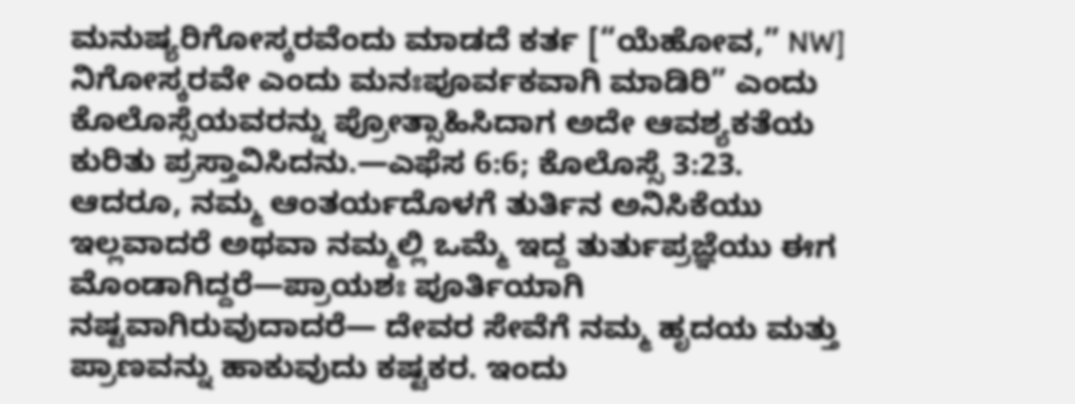ಮನುಷ್ಯರಿಗೋಸ್ಕರವೆಂದು ಮಾಡದೆ ಕರ್ತ [“ಯೆಹೋವ,” NW] ನಿಗೋಸ್ಕರವೇ ಎಂದು ಮನಃಪೂರ್ವಕವಾಗಿ ಮಾಡಿರಿ” ಎಂದು ಕೊಲೊಸ್ಸೆಯವರನ್ನು ಪ್ರೋತ್ಸಾಹಿಸಿದಾಗ ಅದೇ ಆವಶ್ಯಕತೆಯ ಕುರಿತು ಪ್ರಸ್ತಾವಿಸಿದನು.—ಎಫೆಸ 6:6; ಕೊಲೊಸ್ಸೆ 3:23.
ಆದರೂ, ನಮ್ಮ ಆಂತರ್ಯದೊಳಗೆ ತುರ್ತಿನ ಅನಿಸಿಕೆಯು ಇಲ್ಲವಾದರೆ ಅಥವಾ ನಮ್ಮಲ್ಲಿ ಒಮ್ಮೆ ಇದ್ದ ತುರ್ತುಪ್ರಜ್ಞೆಯು ಈಗ ಮೊಂಡಾಗಿದ್ದರೆ—ಪ್ರಾಯಶಃ ಪೂರ್ತಿಯಾಗಿ ನಷ್ಟವಾಗಿರುವುದಾದರೆ— ದೇವರ ಸೇವೆಗೆ ನಮ್ಮ ಹೃದಯ ಮತ್ತು ಪ್ರಾಣವನ್ನು ಹಾಕುವುದು ಕಷ್ಟಕರ. ಇಂದು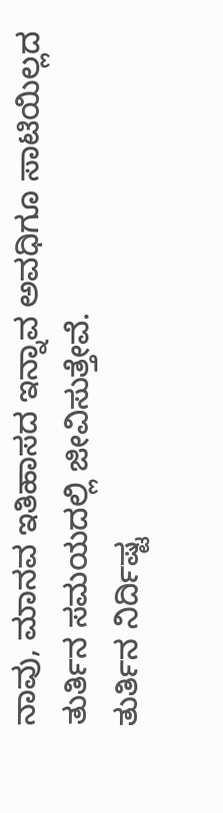ನಾವು, ಮಾನವ ಇತಿಹಾಸದ ಇನ್ನಾವ ಅವಧಿಗೂ ಸಾಟಿಯಿಲ್ಲದ ತುರ್ತಿನ ಸಮಯದಲ್ಲಿ ಜೀವಿಸುತ್ತೇವೆ.
ತುರ್ತಿನ ನಿರ್ದಿಷ್ಟ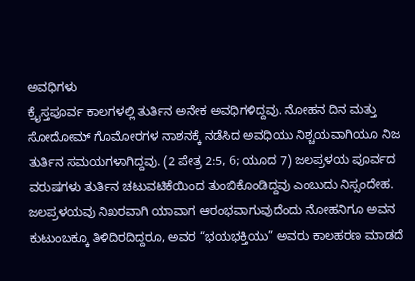ಅವಧಿಗಳು
ಕ್ರೈಸ್ತಪೂರ್ವ ಕಾಲಗಳಲ್ಲಿ ತುರ್ತಿನ ಅನೇಕ ಅವಧಿಗಳಿದ್ದವು. ನೋಹನ ದಿನ ಮತ್ತು ಸೋದೋಮ್ ಗೊಮೋರಗಳ ನಾಶನಕ್ಕೆ ನಡೆಸಿದ ಅವಧಿಯು ನಿಶ್ಚಯವಾಗಿಯೂ ನಿಜ ತುರ್ತಿನ ಸಮಯಗಳಾಗಿದ್ದವು. (2 ಪೇತ್ರ 2:5, 6; ಯೂದ 7) ಜಲಪ್ರಳಯ ಪೂರ್ವದ ವರುಷಗಳು ತುರ್ತಿನ ಚಟುವಟಿಕೆಯಿಂದ ತುಂಬಿಕೊಂಡಿದ್ದವು ಎಂಬುದು ನಿಸ್ಸಂದೇಹ. ಜಲಪ್ರಳಯವು ನಿಖರವಾಗಿ ಯಾವಾಗ ಆರಂಭವಾಗುವುದೆಂದು ನೋಹನಿಗೂ ಅವನ ಕುಟುಂಬಕ್ಕೂ ತಿಳಿದಿರದಿದ್ದರೂ, ಅವರ “ಭಯಭಕ್ತಿಯು” ಅವರು ಕಾಲಹರಣ ಮಾಡದೆ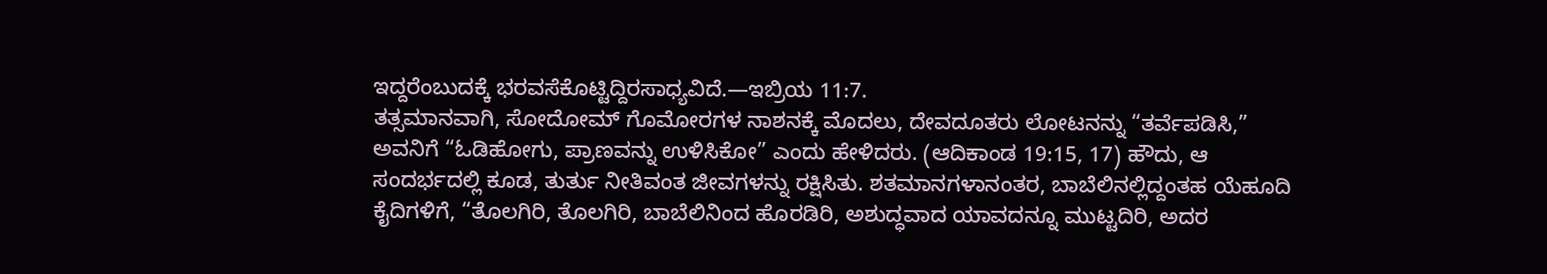ಇದ್ದರೆಂಬುದಕ್ಕೆ ಭರವಸೆಕೊಟ್ಟಿದ್ದಿರಸಾಧ್ಯವಿದೆ.—ಇಬ್ರಿಯ 11:7.
ತತ್ಸಮಾನವಾಗಿ, ಸೋದೋಮ್ ಗೊಮೋರಗಳ ನಾಶನಕ್ಕೆ ಮೊದಲು, ದೇವದೂತರು ಲೋಟನನ್ನು “ತರ್ವೆಪಡಿಸಿ,” ಅವನಿಗೆ “ಓಡಿಹೋಗು, ಪ್ರಾಣವನ್ನು ಉಳಿಸಿಕೋ” ಎಂದು ಹೇಳಿದರು. (ಆದಿಕಾಂಡ 19:15, 17) ಹೌದು, ಆ ಸಂದರ್ಭದಲ್ಲಿ ಕೂಡ, ತುರ್ತು ನೀತಿವಂತ ಜೀವಗಳನ್ನು ರಕ್ಷಿಸಿತು. ಶತಮಾನಗಳಾನಂತರ, ಬಾಬೆಲಿನಲ್ಲಿದ್ದಂತಹ ಯೆಹೂದಿ ಕೈದಿಗಳಿಗೆ, “ತೊಲಗಿರಿ, ತೊಲಗಿರಿ, ಬಾಬೆಲಿನಿಂದ ಹೊರಡಿರಿ, ಅಶುದ್ಧವಾದ ಯಾವದನ್ನೂ ಮುಟ್ಟದಿರಿ, ಅದರ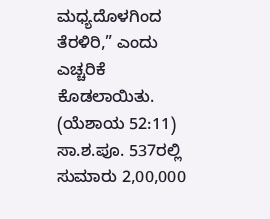ಮಧ್ಯದೊಳಗಿಂದ ತೆರಳಿರಿ,” ಎಂದು ಎಚ್ಚರಿಕೆ ಕೊಡಲಾಯಿತು. (ಯೆಶಾಯ 52:11) ಸಾ.ಶ.ಪೂ. 537ರಲ್ಲಿ ಸುಮಾರು 2,00,000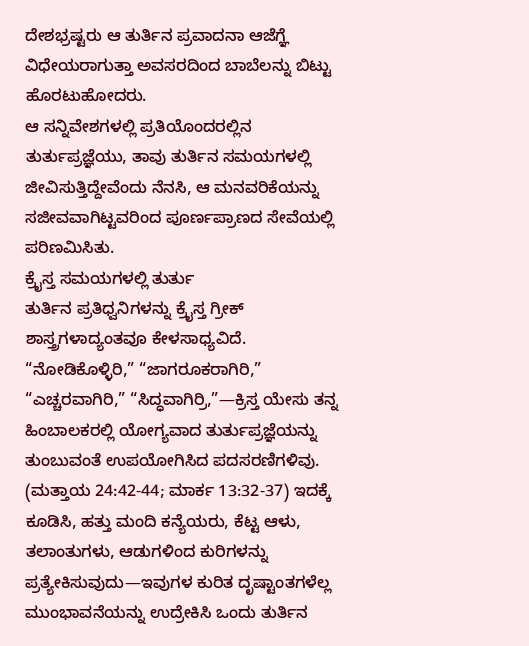ದೇಶಭ್ರಷ್ಟರು ಆ ತುರ್ತಿನ ಪ್ರವಾದನಾ ಆಜೆಗ್ಞೆ ವಿಧೇಯರಾಗುತ್ತಾ ಅವಸರದಿಂದ ಬಾಬೆಲನ್ನು ಬಿಟ್ಟು ಹೊರಟುಹೋದರು.
ಆ ಸನ್ನಿವೇಶಗಳಲ್ಲಿ ಪ್ರತಿಯೊಂದರಲ್ಲಿನ ತುರ್ತುಪ್ರಜ್ಞೆಯು, ತಾವು ತುರ್ತಿನ ಸಮಯಗಳಲ್ಲಿ ಜೀವಿಸುತ್ತಿದ್ದೇವೆಂದು ನೆನಸಿ, ಆ ಮನವರಿಕೆಯನ್ನು ಸಜೀವವಾಗಿಟ್ಟವರಿಂದ ಪೂರ್ಣಪ್ರಾಣದ ಸೇವೆಯಲ್ಲಿ ಪರಿಣಮಿಸಿತು.
ಕ್ರೈಸ್ತ ಸಮಯಗಳಲ್ಲಿ ತುರ್ತು
ತುರ್ತಿನ ಪ್ರತಿಧ್ವನಿಗಳನ್ನು ಕ್ರೈಸ್ತ ಗ್ರೀಕ್ ಶಾಸ್ತ್ರಗಳಾದ್ಯಂತವೂ ಕೇಳಸಾಧ್ಯವಿದೆ. “ನೋಡಿಕೊಳ್ಳಿರಿ,” “ಜಾಗರೂಕರಾಗಿರಿ,” “ಎಚ್ಚರವಾಗಿರಿ,” “ಸಿದ್ಧವಾಗಿರ್ರಿ,”—ಕ್ರಿಸ್ತ ಯೇಸು ತನ್ನ ಹಿಂಬಾಲಕರಲ್ಲಿ ಯೋಗ್ಯವಾದ ತುರ್ತುಪ್ರಜ್ಞೆಯನ್ನು ತುಂಬುವಂತೆ ಉಪಯೋಗಿಸಿದ ಪದಸರಣಿಗಳಿವು. (ಮತ್ತಾಯ 24:42-44; ಮಾರ್ಕ 13:32-37) ಇದಕ್ಕೆ ಕೂಡಿಸಿ, ಹತ್ತು ಮಂದಿ ಕನ್ಯೆಯರು, ಕೆಟ್ಟ ಆಳು, ತಲಾಂತುಗಳು, ಆಡುಗಳಿಂದ ಕುರಿಗಳನ್ನು ಪ್ರತ್ಯೇಕಿಸುವುದು—ಇವುಗಳ ಕುರಿತ ದೃಷ್ಟಾಂತಗಳೆಲ್ಲ ಮುಂಭಾವನೆಯನ್ನು ಉದ್ರೇಕಿಸಿ ಒಂದು ತುರ್ತಿನ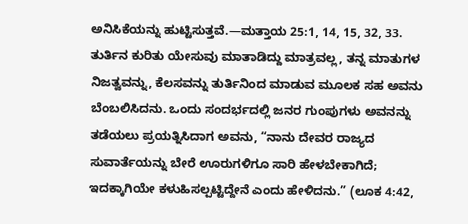ಅನಿಸಿಕೆಯನ್ನು ಹುಟ್ಟಿಸುತ್ತವೆ.—ಮತ್ತಾಯ 25:1, 14, 15, 32, 33.
ತುರ್ತಿನ ಕುರಿತು ಯೇಸುವು ಮಾತಾಡಿದ್ದು ಮಾತ್ರವಲ್ಲ, ತನ್ನ ಮಾತುಗಳ ನಿಜತ್ವವನ್ನು, ಕೆಲಸವನ್ನು ತುರ್ತಿನಿಂದ ಮಾಡುವ ಮೂಲಕ ಸಹ ಅವನು ಬೆಂಬಲಿಸಿದನು. ಒಂದು ಸಂದರ್ಭದಲ್ಲಿ ಜನರ ಗುಂಪುಗಳು ಅವನನ್ನು ತಡೆಯಲು ಪ್ರಯತ್ನಿಸಿದಾಗ ಅವನು, “ನಾನು ದೇವರ ರಾಜ್ಯದ ಸುವಾರ್ತೆಯನ್ನು ಬೇರೆ ಊರುಗಳಿಗೂ ಸಾರಿ ಹೇಳಬೇಕಾಗಿದೆ; ಇದಕ್ಕಾಗಿಯೇ ಕಳುಹಿಸಲ್ಪಟ್ಟಿದ್ದೇನೆ ಎಂದು ಹೇಳಿದನು.” (ಲೂಕ 4:42,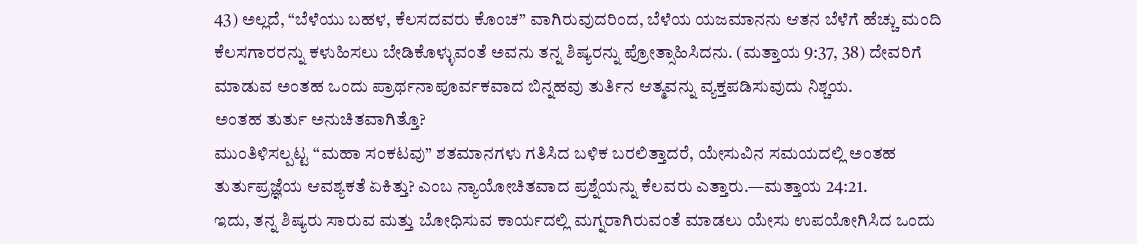43) ಅಲ್ಲದೆ, “ಬೆಳೆಯು ಬಹಳ, ಕೆಲಸದವರು ಕೊಂಚ” ವಾಗಿರುವುದರಿಂದ, ಬೆಳೆಯ ಯಜಮಾನನು ಆತನ ಬೆಳೆಗೆ ಹೆಚ್ಚು ಮಂದಿ ಕೆಲಸಗಾರರನ್ನು ಕಳುಹಿಸಲು ಬೇಡಿಕೊಳ್ಳುವಂತೆ ಅವನು ತನ್ನ ಶಿಷ್ಯರನ್ನು ಪ್ರೋತ್ಸಾಹಿಸಿದನು. (ಮತ್ತಾಯ 9:37, 38) ದೇವರಿಗೆ ಮಾಡುವ ಅಂತಹ ಒಂದು ಪ್ರಾರ್ಥನಾಪೂರ್ವಕವಾದ ಬಿನ್ನಹವು ತುರ್ತಿನ ಆತ್ಮವನ್ನು ವ್ಯಕ್ತಪಡಿಸುವುದು ನಿಶ್ಚಯ.
ಅಂತಹ ತುರ್ತು ಅನುಚಿತವಾಗಿತ್ತೊ?
ಮುಂತಿಳಿಸಲ್ಪಟ್ಟ “ಮಹಾ ಸಂಕಟವು” ಶತಮಾನಗಳು ಗತಿಸಿದ ಬಳಿಕ ಬರಲಿತ್ತಾದರೆ, ಯೇಸುವಿನ ಸಮಯದಲ್ಲಿ ಅಂತಹ ತುರ್ತುಪ್ರಜ್ಞೆಯ ಆವಶ್ಯಕತೆ ಏಕಿತ್ತು? ಎಂಬ ನ್ಯಾಯೋಚಿತವಾದ ಪ್ರಶ್ನೆಯನ್ನು ಕೆಲವರು ಎತ್ತಾರು.—ಮತ್ತಾಯ 24:21.
ಇದು, ತನ್ನ ಶಿಷ್ಯರು ಸಾರುವ ಮತ್ತು ಬೋಧಿಸುವ ಕಾರ್ಯದಲ್ಲಿ ಮಗ್ನರಾಗಿರುವಂತೆ ಮಾಡಲು ಯೇಸು ಉಪಯೋಗಿಸಿದ ಒಂದು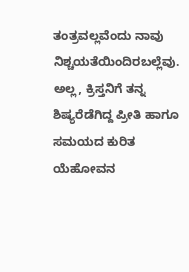ತಂತ್ರವಲ್ಲವೆಂದು ನಾವು ನಿಶ್ಚಯತೆಯಿಂದಿರಬಲ್ಲೆವು. ಅಲ್ಲ, ಕ್ರಿಸ್ತನಿಗೆ ತನ್ನ ಶಿಷ್ಯರೆಡೆಗಿದ್ದ ಪ್ರೀತಿ ಹಾಗೂ ಸಮಯದ ಕುರಿತ ಯೆಹೋವನ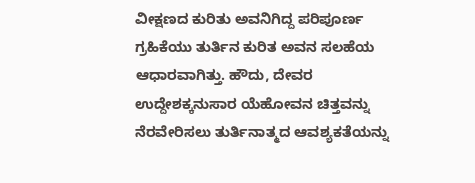ವೀಕ್ಷಣದ ಕುರಿತು ಅವನಿಗಿದ್ದ ಪರಿಪೂರ್ಣ ಗ್ರಹಿಕೆಯು ತುರ್ತಿನ ಕುರಿತ ಅವನ ಸಲಹೆಯ ಆಧಾರವಾಗಿತ್ತು. ಹೌದು, ದೇವರ ಉದ್ದೇಶಕ್ಕನುಸಾರ ಯೆಹೋವನ ಚಿತ್ತವನ್ನು ನೆರವೇರಿಸಲು ತುರ್ತಿನಾತ್ಮದ ಆವಶ್ಯಕತೆಯನ್ನು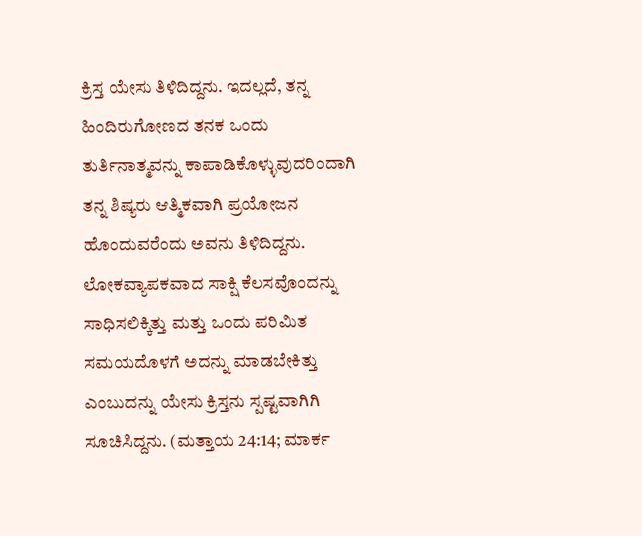ಕ್ರಿಸ್ತ ಯೇಸು ತಿಳಿದಿದ್ದನು. ಇದಲ್ಲದೆ, ತನ್ನ ಹಿಂದಿರುಗೋಣದ ತನಕ ಒಂದು ತುರ್ತಿನಾತ್ಮವನ್ನು ಕಾಪಾಡಿಕೊಳ್ಳುವುದರಿಂದಾಗಿ ತನ್ನ ಶಿಷ್ಯರು ಆತ್ಮಿಕವಾಗಿ ಪ್ರಯೋಜನ ಹೊಂದುವರೆಂದು ಅವನು ತಿಳಿದಿದ್ದನು.
ಲೋಕವ್ಯಾಪಕವಾದ ಸಾಕ್ಷಿ ಕೆಲಸವೊಂದನ್ನು ಸಾಧಿಸಲಿಕ್ಕಿತ್ತು ಮತ್ತು ಒಂದು ಪರಿಮಿತ ಸಮಯದೊಳಗೆ ಅದನ್ನು ಮಾಡಬೇಕಿತ್ತು ಎಂಬುದನ್ನು ಯೇಸು ಕ್ರಿಸ್ತನು ಸ್ಪಷ್ಟವಾಗಿಗಿ ಸೂಚಿಸಿದ್ದನು. (ಮತ್ತಾಯ 24:14; ಮಾರ್ಕ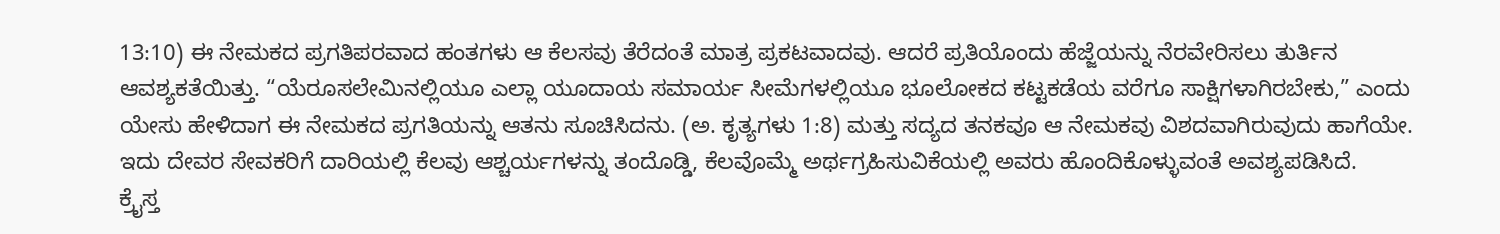13:10) ಈ ನೇಮಕದ ಪ್ರಗತಿಪರವಾದ ಹಂತಗಳು ಆ ಕೆಲಸವು ತೆರೆದಂತೆ ಮಾತ್ರ ಪ್ರಕಟವಾದವು. ಆದರೆ ಪ್ರತಿಯೊಂದು ಹೆಜ್ಜೆಯನ್ನು ನೆರವೇರಿಸಲು ತುರ್ತಿನ ಆವಶ್ಯಕತೆಯಿತ್ತು. “ಯೆರೂಸಲೇಮಿನಲ್ಲಿಯೂ ಎಲ್ಲಾ ಯೂದಾಯ ಸಮಾರ್ಯ ಸೀಮೆಗಳಲ್ಲಿಯೂ ಭೂಲೋಕದ ಕಟ್ಟಕಡೆಯ ವರೆಗೂ ಸಾಕ್ಷಿಗಳಾಗಿರಬೇಕು,” ಎಂದು ಯೇಸು ಹೇಳಿದಾಗ ಈ ನೇಮಕದ ಪ್ರಗತಿಯನ್ನು ಆತನು ಸೂಚಿಸಿದನು. (ಅ. ಕೃತ್ಯಗಳು 1:8) ಮತ್ತು ಸದ್ಯದ ತನಕವೂ ಆ ನೇಮಕವು ವಿಶದವಾಗಿರುವುದು ಹಾಗೆಯೇ. ಇದು ದೇವರ ಸೇವಕರಿಗೆ ದಾರಿಯಲ್ಲಿ ಕೆಲವು ಆಶ್ಚರ್ಯಗಳನ್ನು ತಂದೊಡ್ಡಿ, ಕೆಲವೊಮ್ಮೆ ಅರ್ಥಗ್ರಹಿಸುವಿಕೆಯಲ್ಲಿ ಅವರು ಹೊಂದಿಕೊಳ್ಳುವಂತೆ ಅವಶ್ಯಪಡಿಸಿದೆ.
ಕ್ರೈಸ್ತ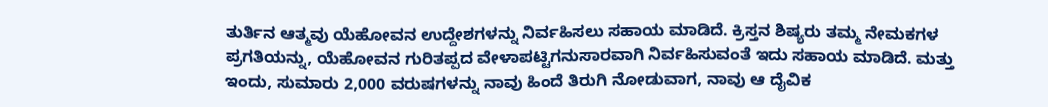ತುರ್ತಿನ ಆತ್ಮವು ಯೆಹೋವನ ಉದ್ದೇಶಗಳನ್ನು ನಿರ್ವಹಿಸಲು ಸಹಾಯ ಮಾಡಿದೆ. ಕ್ರಿಸ್ತನ ಶಿಷ್ಯರು ತಮ್ಮ ನೇಮಕಗಳ ಪ್ರಗತಿಯನ್ನು, ಯೆಹೋವನ ಗುರಿತಪ್ಪದ ವೇಳಾಪಟ್ಟಿಗನುಸಾರವಾಗಿ ನಿರ್ವಹಿಸುವಂತೆ ಇದು ಸಹಾಯ ಮಾಡಿದೆ. ಮತ್ತು ಇಂದು, ಸುಮಾರು 2,000 ವರುಷಗಳನ್ನು ನಾವು ಹಿಂದೆ ತಿರುಗಿ ನೋಡುವಾಗ, ನಾವು ಆ ದೈವಿಕ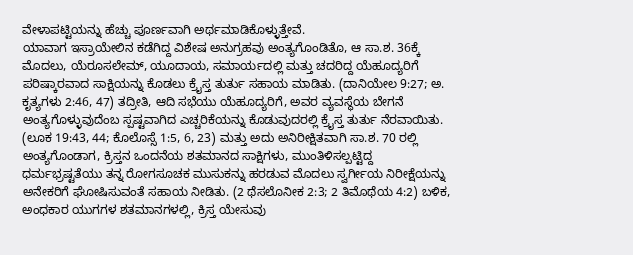ವೇಳಾಪಟ್ಟಿಯನ್ನು ಹೆಚ್ಚು ಪೂರ್ಣವಾಗಿ ಅರ್ಥಮಾಡಿಕೊಳ್ಳುತ್ತೇವೆ.
ಯಾವಾಗ ಇಸ್ರಾಯೇಲಿನ ಕಡೆಗಿದ್ದ ವಿಶೇಷ ಅನುಗ್ರಹವು ಅಂತ್ಯಗೊಂಡಿತೊ, ಆ ಸಾ.ಶ. 36ಕ್ಕೆ ಮೊದಲು, ಯೆರೂಸಲೇಮ್, ಯೂದಾಯ, ಸಮಾರ್ಯದಲ್ಲಿ ಮತ್ತು ಚದರಿದ್ದ ಯೆಹೂದ್ಯರಿಗೆ ಪರಿಷ್ಕಾರವಾದ ಸಾಕ್ಷಿಯನ್ನು ಕೊಡಲು ಕ್ರೈಸ್ತ ತುರ್ತು ಸಹಾಯ ಮಾಡಿತು. (ದಾನಿಯೇಲ 9:27; ಅ. ಕೃತ್ಯಗಳು 2:46, 47) ತದ್ರೀತಿ, ಆದಿ ಸಭೆಯು ಯೆಹೂದ್ಯರಿಗೆ, ಅವರ ವ್ಯವಸ್ಥೆಯ ಬೇಗನೆ ಅಂತ್ಯಗೊಳ್ಳುವುದೆಂಬ ಸ್ಪಷ್ಟವಾಗಿದ ಎಚ್ಚರಿಕೆಯನ್ನು ಕೊಡುವುದರಲ್ಲಿ ಕ್ರೈಸ್ತ ತುರ್ತು ನೆರವಾಯಿತು. (ಲೂಕ 19:43, 44; ಕೊಲೊಸ್ಸೆ 1:5, 6, 23) ಮತ್ತು ಅದು ಅನಿರೀಕ್ಷಿತವಾಗಿ ಸಾ.ಶ. 70 ರಲ್ಲಿ ಅಂತ್ಯಗೊಂಡಾಗ, ಕ್ರಿಸ್ತನ ಒಂದನೆಯ ಶತಮಾನದ ಸಾಕ್ಷಿಗಳು, ಮುಂತಿಳಿಸಲ್ಪಟ್ಟಿದ್ದ ಧರ್ಮಭ್ರಷ್ಟತೆಯು ತನ್ನ ರೋಗಸೂಚಕ ಮುಸುಕನ್ನು ಹರಡುವ ಮೊದಲು ಸ್ವರ್ಗೀಯ ನಿರೀಕ್ಷೆಯನ್ನು ಅನೇಕರಿಗೆ ಘೋಷಿಸುವಂತೆ ಸಹಾಯ ನೀಡಿತು. (2 ಥೆಸಲೊನೀಕ 2:3; 2 ತಿಮೊಥೆಯ 4:2) ಬಳಿಕ, ಅಂಧಕಾರ ಯುಗಗಳ ಶತಮಾನಗಳಲ್ಲಿ, ಕ್ರಿಸ್ತ ಯೇಸುವು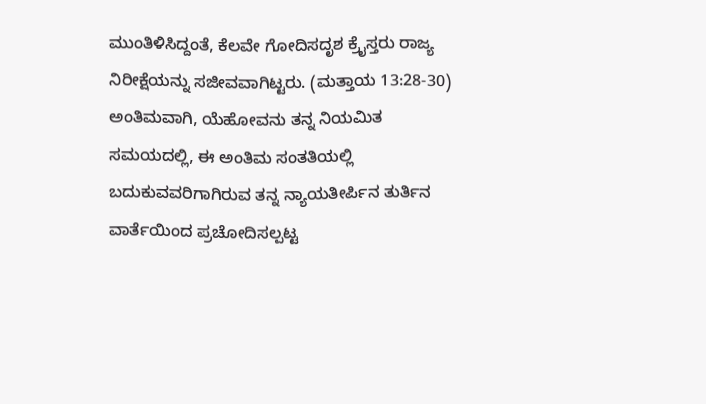ಮುಂತಿಳಿಸಿದ್ದಂತೆ, ಕೆಲವೇ ಗೋದಿಸದೃಶ ಕ್ರೈಸ್ತರು ರಾಜ್ಯ ನಿರೀಕ್ಷೆಯನ್ನು ಸಜೀವವಾಗಿಟ್ಟರು. (ಮತ್ತಾಯ 13:28-30) ಅಂತಿಮವಾಗಿ, ಯೆಹೋವನು ತನ್ನ ನಿಯಮಿತ ಸಮಯದಲ್ಲಿ, ಈ ಅಂತಿಮ ಸಂತತಿಯಲ್ಲಿ ಬದುಕುವವರಿಗಾಗಿರುವ ತನ್ನ ನ್ಯಾಯತೀರ್ಪಿನ ತುರ್ತಿನ ವಾರ್ತೆಯಿಂದ ಪ್ರಚೋದಿಸಲ್ಪಟ್ಟ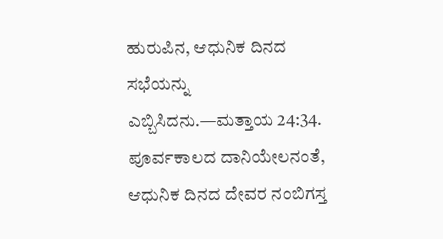ಹುರುಪಿನ, ಆಧುನಿಕ ದಿನದ ಸಭೆಯನ್ನು ಎಬ್ಬಿಸಿದನು.—ಮತ್ತಾಯ 24:34.
ಪೂರ್ವಕಾಲದ ದಾನಿಯೇಲನಂತೆ, ಆಧುನಿಕ ದಿನದ ದೇವರ ನಂಬಿಗಸ್ತ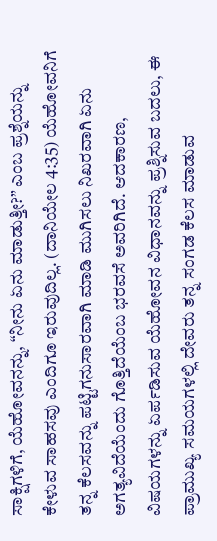ಸಾಕ್ಷಿಗಳಿಗೆ, ಯೆಹೋವನನ್ನು, “ನೀನು ಏನು ಮಾಡುತ್ತೀ?” ಎಂಬ ಪ್ರಶ್ನೆಯನ್ನು ಕೇಳುವ ಸಾಹಸವು ಎಂದಿಗೂ ಇರುವುದಿಲ್ಲ. (ದಾನಿಯೇಲ 4:35) ಯೆಹೋವನಿಗೆ ತನ್ನ ಕೆಲಸವನ್ನು ಪಟ್ಟಿಗನುಸಾರವಾಗಿ ಮಾಡಿ ಮುಗಿಸಲು ನಿಖರವಾಗಿ ಏನು ಅಗತ್ಯವಿದೆಯೆಂದು ಗೊತ್ತಿದೆಯೆಂಬ ಭರವಸೆ ಅವರಿಗಿದೆ. ಆದಕಾರಣ, ವಿಷಯಗಳನ್ನು ಏರ್ಪಡಿಸುವ ಯೆಹೋವನ ವಿಧಾನವನ್ನು ಪ್ರಶ್ನಿಸುವ ಬದಲು, ಈ ಪ್ರಾಮುಖ್ಯ ಸಮಯಗಳಲ್ಲಿ ದೇವರು ತನ್ನ ಸಂಗಡ ಕೆಲಸ ಮಾಡುವ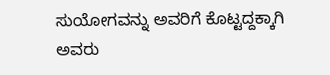ಸುಯೋಗವನ್ನು ಅವರಿಗೆ ಕೊಟ್ಟದ್ದಕ್ಕಾಗಿ ಅವರು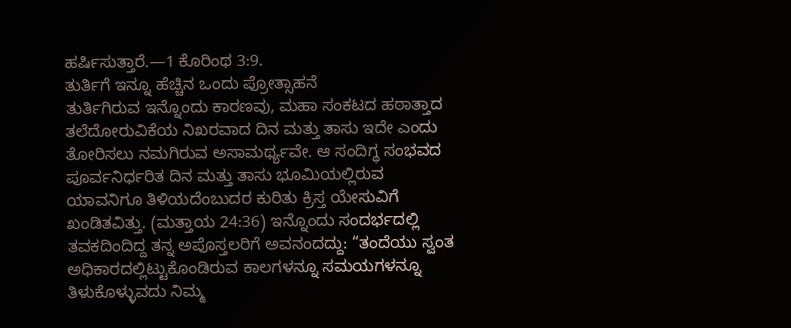ಹರ್ಷಿಸುತ್ತಾರೆ.—1 ಕೊರಿಂಥ 3:9.
ತುರ್ತಿಗೆ ಇನ್ನೂ ಹೆಚ್ಚಿನ ಒಂದು ಪ್ರೋತ್ಸಾಹನೆ
ತುರ್ತಿಗಿರುವ ಇನ್ನೊಂದು ಕಾರಣವು, ಮಹಾ ಸಂಕಟದ ಹಠಾತ್ತಾದ ತಲೆದೋರುವಿಕೆಯ ನಿಖರವಾದ ದಿನ ಮತ್ತು ತಾಸು ಇದೇ ಎಂದು ತೋರಿಸಲು ನಮಗಿರುವ ಅಸಾಮರ್ಥ್ಯವೇ. ಆ ಸಂದಿಗ್ಧ ಸಂಭವದ ಪೂರ್ವನಿರ್ಧರಿತ ದಿನ ಮತ್ತು ತಾಸು ಭೂಮಿಯಲ್ಲಿರುವ ಯಾವನಿಗೂ ತಿಳಿಯದೆಂಬುದರ ಕುರಿತು ಕ್ರಿಸ್ತ ಯೇಸುವಿಗೆ ಖಂಡಿತವಿತ್ತು. (ಮತ್ತಾಯ 24:36) ಇನ್ನೊಂದು ಸಂದರ್ಭದಲ್ಲಿ ತವಕದಿಂದಿದ್ದ ತನ್ನ ಅಪೊಸ್ತಲರಿಗೆ ಅವನಂದದ್ದು: “ತಂದೆಯು ಸ್ವಂತ ಅಧಿಕಾರದಲ್ಲಿಟ್ಟುಕೊಂಡಿರುವ ಕಾಲಗಳನ್ನೂ ಸಮಯಗಳನ್ನೂ ತಿಳುಕೊಳ್ಳುವದು ನಿಮ್ಮ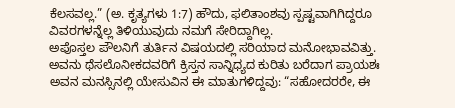ಕೆಲಸವಲ್ಲ.” (ಅ. ಕೃತ್ಯಗಳು 1:7) ಹೌದು, ಫಲಿತಾಂಶವು ಸ್ಪಷ್ಟವಾಗಿಗಿದ್ದರೂ ವಿವರಗಳನ್ನೆಲ್ಲ ತಿಳಿಯುವುದು ನಮಗೆ ಸೇರಿದ್ದಾಗಿಲ್ಲ.
ಅಪೊಸ್ತಲ ಪೌಲನಿಗೆ ತುರ್ತಿನ ವಿಷಯದಲ್ಲಿ ಸರಿಯಾದ ಮನೋಭಾವವಿತ್ತು. ಅವನು ಥೆಸಲೊನೀಕದವರಿಗೆ ಕ್ರಿಸ್ತನ ಸಾನ್ನಿಧ್ಯದ ಕುರಿತು ಬರೆದಾಗ ಪ್ರಾಯಶಃ ಅವನ ಮನಸ್ಸಿನಲ್ಲಿ ಯೇಸುವಿನ ಈ ಮಾತುಗಳಿದ್ದವು: “ಸಹೋದರರೇ, ಈ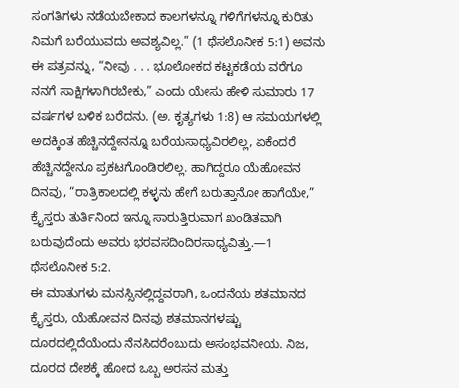ಸಂಗತಿಗಳು ನಡೆಯಬೇಕಾದ ಕಾಲಗಳನ್ನೂ ಗಳಿಗೆಗಳನ್ನೂ ಕುರಿತು ನಿಮಗೆ ಬರೆಯುವದು ಅವಶ್ಯವಿಲ್ಲ.” (1 ಥೆಸಲೊನೀಕ 5:1) ಅವನು ಈ ಪತ್ರವನ್ನು, “ನೀವು . . . ಭೂಲೋಕದ ಕಟ್ಟಕಡೆಯ ವರೆಗೂ ನನಗೆ ಸಾಕ್ಷಿಗಳಾಗಿರಬೇಕು,” ಎಂದು ಯೇಸು ಹೇಳಿ ಸುಮಾರು 17 ವರ್ಷಗಳ ಬಳಿಕ ಬರೆದನು. (ಅ. ಕೃತ್ಯಗಳು 1:8) ಆ ಸಮಯಗಳಲ್ಲಿ ಅದಕ್ಕಿಂತ ಹೆಚ್ಚಿನದ್ದೇನನ್ನೂ ಬರೆಯಸಾಧ್ಯವಿರಲಿಲ್ಲ, ಏಕೆಂದರೆ ಹೆಚ್ಚಿನದ್ದೇನೂ ಪ್ರಕಟಗೊಂಡಿರಲಿಲ್ಲ. ಹಾಗಿದ್ದರೂ ಯೆಹೋವನ ದಿನವು, “ರಾತ್ರಿಕಾಲದಲ್ಲಿ ಕಳ್ಳನು ಹೇಗೆ ಬರುತ್ತಾನೋ ಹಾಗೆಯೇ,” ಕ್ರೈಸ್ತರು ತುರ್ತಿನಿಂದ ಇನ್ನೂ ಸಾರುತ್ತಿರುವಾಗ ಖಂಡಿತವಾಗಿ ಬರುವುದೆಂದು ಅವರು ಭರವಸದಿಂದಿರಸಾಧ್ಯವಿತ್ತು.—1 ಥೆಸಲೊನೀಕ 5:2.
ಈ ಮಾತುಗಳು ಮನಸ್ಸಿನಲ್ಲಿದ್ದವರಾಗಿ, ಒಂದನೆಯ ಶತಮಾನದ ಕ್ರೈಸ್ತರು, ಯೆಹೋವನ ದಿನವು ಶತಮಾನಗಳಷ್ಟು ದೂರದಲ್ಲಿದೆಯೆಂದು ನೆನಸಿದರೆಂಬುದು ಅಸಂಭವನೀಯ. ನಿಜ, ದೂರದ ದೇಶಕ್ಕೆ ಹೋದ ಒಬ್ಬ ಅರಸನ ಮತ್ತು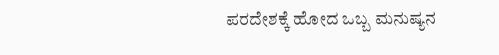ಪರದೇಶಕ್ಕೆ ಹೋದ ಒಬ್ಬ ಮನುಷ್ಯನ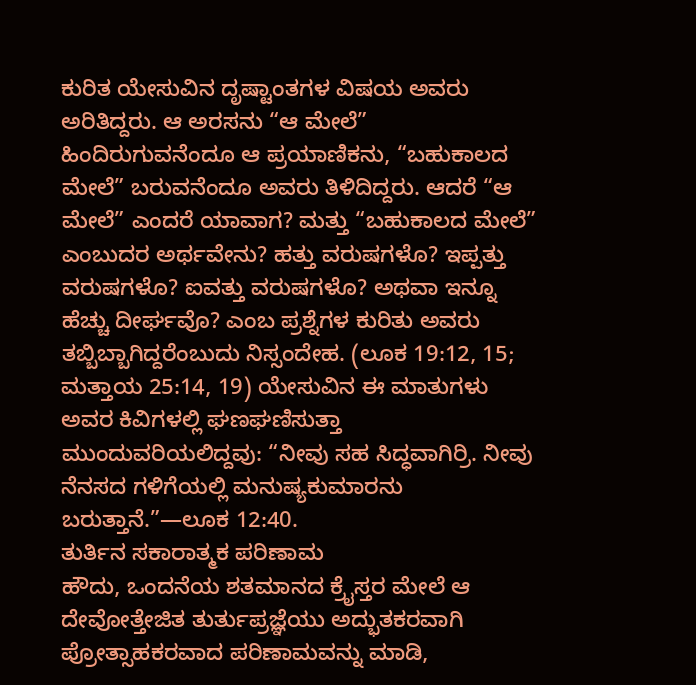ಕುರಿತ ಯೇಸುವಿನ ದೃಷ್ಟಾಂತಗಳ ವಿಷಯ ಅವರು ಅರಿತಿದ್ದರು. ಆ ಅರಸನು “ಆ ಮೇಲೆ” ಹಿಂದಿರುಗುವನೆಂದೂ ಆ ಪ್ರಯಾಣಿಕನು, “ಬಹುಕಾಲದ ಮೇಲೆ” ಬರುವನೆಂದೂ ಅವರು ತಿಳಿದಿದ್ದರು. ಆದರೆ “ಆ ಮೇಲೆ” ಎಂದರೆ ಯಾವಾಗ? ಮತ್ತು “ಬಹುಕಾಲದ ಮೇಲೆ” ಎಂಬುದರ ಅರ್ಥವೇನು? ಹತ್ತು ವರುಷಗಳೊ? ಇಪ್ಪತ್ತು ವರುಷಗಳೊ? ಐವತ್ತು ವರುಷಗಳೊ? ಅಥವಾ ಇನ್ನೂ ಹೆಚ್ಚು ದೀರ್ಘವೊ? ಎಂಬ ಪ್ರಶ್ನೆಗಳ ಕುರಿತು ಅವರು ತಬ್ಬಿಬ್ಬಾಗಿದ್ದರೆಂಬುದು ನಿಸ್ಸಂದೇಹ. (ಲೂಕ 19:12, 15; ಮತ್ತಾಯ 25:14, 19) ಯೇಸುವಿನ ಈ ಮಾತುಗಳು ಅವರ ಕಿವಿಗಳಲ್ಲಿ ಘಣಘಣಿಸುತ್ತಾ ಮುಂದುವರಿಯಲಿದ್ದವು: “ನೀವು ಸಹ ಸಿದ್ಧವಾಗಿರ್ರಿ. ನೀವು ನೆನಸದ ಗಳಿಗೆಯಲ್ಲಿ ಮನುಷ್ಯಕುಮಾರನು ಬರುತ್ತಾನೆ.”—ಲೂಕ 12:40.
ತುರ್ತಿನ ಸಕಾರಾತ್ಮಕ ಪರಿಣಾಮ
ಹೌದು, ಒಂದನೆಯ ಶತಮಾನದ ಕ್ರೈಸ್ತರ ಮೇಲೆ ಆ ದೇವೋತ್ತೇಜಿತ ತುರ್ತುಪ್ರಜ್ಞೆಯು ಅದ್ಭುತಕರವಾಗಿ ಪ್ರೋತ್ಸಾಹಕರವಾದ ಪರಿಣಾಮವನ್ನು ಮಾಡಿ,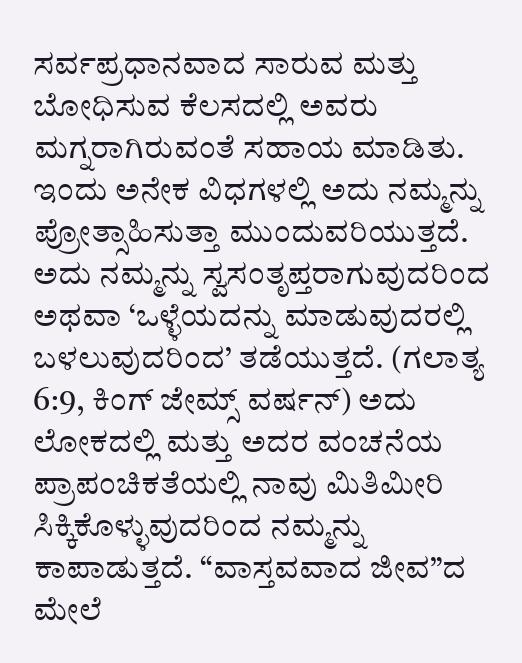ಸರ್ವಪ್ರಧಾನವಾದ ಸಾರುವ ಮತ್ತು ಬೋಧಿಸುವ ಕೆಲಸದಲ್ಲಿ ಅವರು ಮಗ್ನರಾಗಿರುವಂತೆ ಸಹಾಯ ಮಾಡಿತು. ಇಂದು ಅನೇಕ ವಿಧಗಳಲ್ಲಿ ಅದು ನಮ್ಮನ್ನು ಪ್ರೋತ್ಸಾಹಿಸುತ್ತಾ ಮುಂದುವರಿಯುತ್ತದೆ. ಅದು ನಮ್ಮನ್ನು ಸ್ವಸಂತೃಪ್ತರಾಗುವುದರಿಂದ ಅಥವಾ ‘ಒಳ್ಳೆಯದನ್ನು ಮಾಡುವುದರಲ್ಲಿ ಬಳಲುವುದರಿಂದ’ ತಡೆಯುತ್ತದೆ. (ಗಲಾತ್ಯ 6:9, ಕಿಂಗ್ ಜೇಮ್ಸ್ ವರ್ಷನ್) ಅದು ಲೋಕದಲ್ಲಿ ಮತ್ತು ಅದರ ವಂಚನೆಯ ಪ್ರಾಪಂಚಿಕತೆಯಲ್ಲಿ ನಾವು ಮಿತಿಮೀರಿ ಸಿಕ್ಕಿಕೊಳ್ಳುವುದರಿಂದ ನಮ್ಮನ್ನು ಕಾಪಾಡುತ್ತದೆ. “ವಾಸ್ತವವಾದ ಜೀವ”ದ ಮೇಲೆ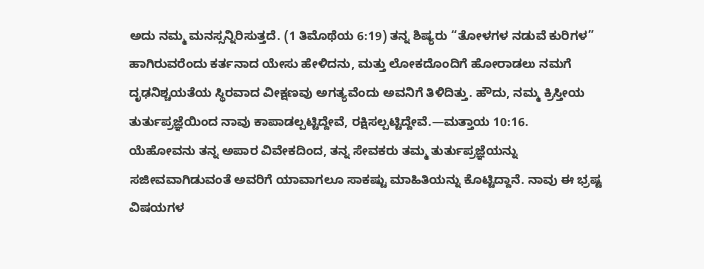ಅದು ನಮ್ಮ ಮನಸ್ಸನ್ನಿರಿಸುತ್ತದೆ. (1 ತಿಮೊಥೆಯ 6:19) ತನ್ನ ಶಿಷ್ಯರು “ತೋಳಗಳ ನಡುವೆ ಕುರಿಗಳ” ಹಾಗಿರುವರೆಂದು ಕರ್ತನಾದ ಯೇಸು ಹೇಳಿದನು, ಮತ್ತು ಲೋಕದೊಂದಿಗೆ ಹೋರಾಡಲು ನಮಗೆ ದೃಢನಿಶ್ಚಯತೆಯ ಸ್ಥಿರವಾದ ವೀಕ್ಷಣವು ಅಗತ್ಯವೆಂದು ಅವನಿಗೆ ತಿಳಿದಿತ್ತು. ಹೌದು, ನಮ್ಮ ಕ್ರಿಸ್ತೀಯ ತುರ್ತುಪ್ರಜ್ಞೆಯಿಂದ ನಾವು ಕಾಪಾಡಲ್ಪಟ್ಟಿದ್ದೇವೆ, ರಕ್ಷಿಸಲ್ಪಟ್ಟಿದ್ದೇವೆ.—ಮತ್ತಾಯ 10:16.
ಯೆಹೋವನು ತನ್ನ ಅಪಾರ ವಿವೇಕದಿಂದ, ತನ್ನ ಸೇವಕರು ತಮ್ಮ ತುರ್ತುಪ್ರಜ್ಞೆಯನ್ನು ಸಜೀವವಾಗಿಡುವಂತೆ ಅವರಿಗೆ ಯಾವಾಗಲೂ ಸಾಕಷ್ಟು ಮಾಹಿತಿಯನ್ನು ಕೊಟ್ಟಿದ್ದಾನೆ. ನಾವು ಈ ಭ್ರಷ್ಟ ವಿಷಯಗಳ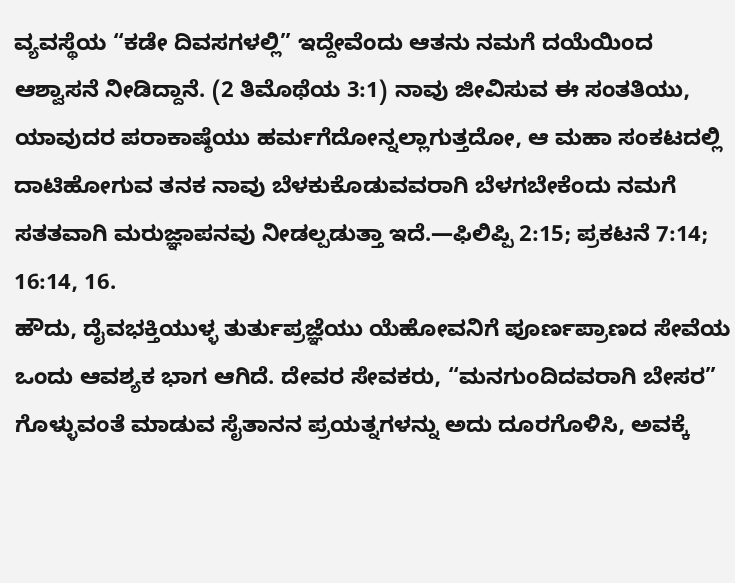ವ್ಯವಸ್ಥೆಯ “ಕಡೇ ದಿವಸಗಳಲ್ಲಿ” ಇದ್ದೇವೆಂದು ಆತನು ನಮಗೆ ದಯೆಯಿಂದ ಆಶ್ವಾಸನೆ ನೀಡಿದ್ದಾನೆ. (2 ತಿಮೊಥೆಯ 3:1) ನಾವು ಜೀವಿಸುವ ಈ ಸಂತತಿಯು, ಯಾವುದರ ಪರಾಕಾಷ್ಠೆಯು ಹರ್ಮಗೆದೋನ್ನಲ್ಲಾಗುತ್ತದೋ, ಆ ಮಹಾ ಸಂಕಟದಲ್ಲಿ ದಾಟಿಹೋಗುವ ತನಕ ನಾವು ಬೆಳಕುಕೊಡುವವರಾಗಿ ಬೆಳಗಬೇಕೆಂದು ನಮಗೆ ಸತತವಾಗಿ ಮರುಜ್ಞಾಪನವು ನೀಡಲ್ಪಡುತ್ತಾ ಇದೆ.—ಫಿಲಿಪ್ಪಿ 2:15; ಪ್ರಕಟನೆ 7:14; 16:14, 16.
ಹೌದು, ದೈವಭಕ್ತಿಯುಳ್ಳ ತುರ್ತುಪ್ರಜ್ಞೆಯು ಯೆಹೋವನಿಗೆ ಪೂರ್ಣಪ್ರಾಣದ ಸೇವೆಯ ಒಂದು ಆವಶ್ಯಕ ಭಾಗ ಆಗಿದೆ. ದೇವರ ಸೇವಕರು, “ಮನಗುಂದಿದವರಾಗಿ ಬೇಸರ” ಗೊಳ್ಳುವಂತೆ ಮಾಡುವ ಸೈತಾನನ ಪ್ರಯತ್ನಗಳನ್ನು ಅದು ದೂರಗೊಳಿಸಿ, ಅವಕ್ಕೆ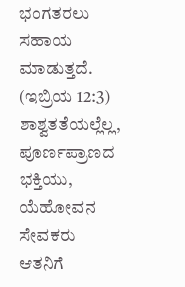ಭಂಗತರಲು ಸಹಾಯ ಮಾಡುತ್ತದೆ. (ಇಬ್ರಿಯ 12:3) ಶಾಶ್ವತತೆಯಲ್ಲೆಲ್ಲ, ಪೂರ್ಣಪ್ರಾಣದ ಭಕ್ತಿಯು, ಯೆಹೋವನ ಸೇವಕರು ಆತನಿಗೆ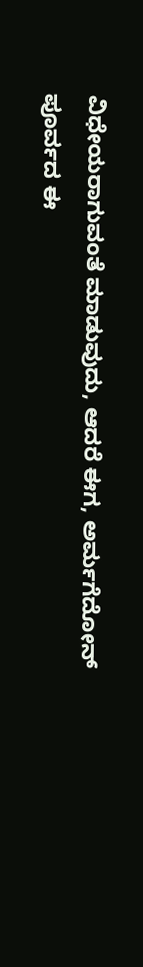ವಿಧೇಯರಾಗುವಂತೆ ಮಾಡುವುದು, ಆದರೆ ಈಗ, ಅರ್ಮಗೆದೋನ್ ಪೂರ್ವದ ಈ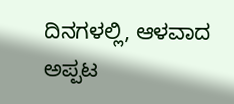ದಿನಗಳಲ್ಲಿ, ಆಳವಾದ ಅಪ್ಪಟ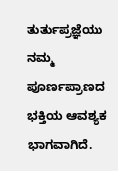ತುರ್ತುಪ್ರಜ್ಞೆಯು ನಮ್ಮ ಪೂರ್ಣಪ್ರಾಣದ ಭಕ್ತಿಯ ಆವಶ್ಯಕ ಭಾಗವಾಗಿದೆ.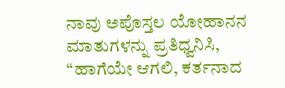ನಾವು ಅಪೊಸ್ತಲ ಯೋಹಾನನ ಮಾತುಗಳನ್ನು ಪ್ರತಿಧ್ವನಿಸಿ, “ಹಾಗೆಯೇ ಆಗಲಿ, ಕರ್ತನಾದ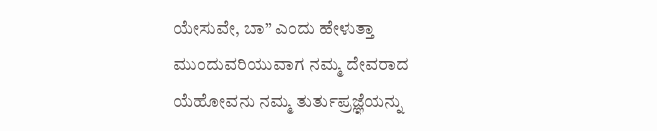ಯೇಸುವೇ, ಬಾ” ಎಂದು ಹೇಳುತ್ತಾ ಮುಂದುವರಿಯುವಾಗ ನಮ್ಮ ದೇವರಾದ ಯೆಹೋವನು ನಮ್ಮ ತುರ್ತುಪ್ರಜ್ಞೆಯನ್ನು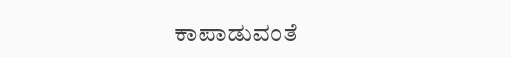ಕಾಪಾಡುವಂತೆ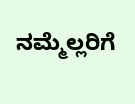ನಮ್ಮೆಲ್ಲರಿಗೆ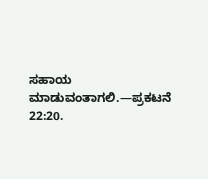ಸಹಾಯ ಮಾಡುವಂತಾಗಲಿ.—ಪ್ರಕಟನೆ 22:20.